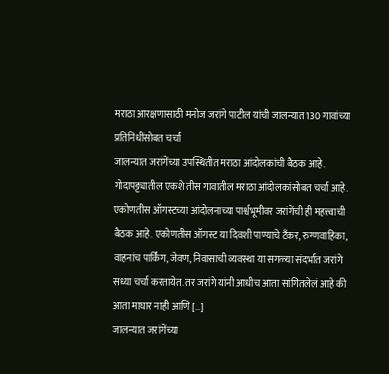मराठा आरक्षणासाठी मनोज जरांगे पाटील यांची जालन्यात 130 गावांच्या प्रतिनिधींसोबत चर्चा
जालन्यात जरांगेंच्या उपस्थितीत मराठा आंदोलकांची बैठक आहे. गोदापट्ट्यातील एकशे तीस गावातील मराठा आंदोलकांसोबत चर्चा आहे. एकोणतीस ऑगस्टच्या आंदोलनाच्या पार्श्वभूमीवर जरांगेंची ही महत्त्वाची बैठक आहे. एकोणतीस ऑगस्ट या दिवशी पाण्याचे टँकर, रुग्णवाहिका, वाहनांच पार्किंग, जेवण, निवासाची व्यवस्था या सगळ्या संदर्भात जरांगे सध्या चर्चा करतायेत. तर जरांगे यांनी आधीच आता सांगितलेलं आहे की आता माघार नाही आणि […]
जालन्यात जरांगेंच्या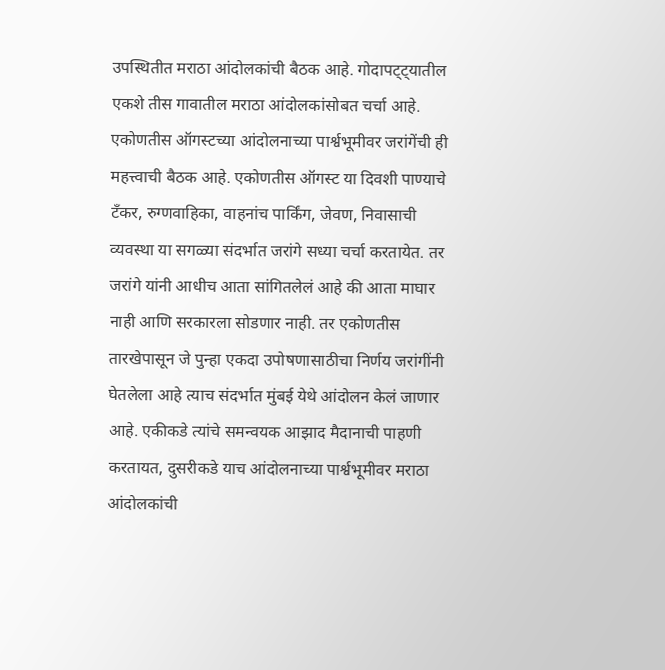उपस्थितीत मराठा आंदोलकांची बैठक आहे. गोदापट्ट्यातील एकशे तीस गावातील मराठा आंदोलकांसोबत चर्चा आहे. एकोणतीस ऑगस्टच्या आंदोलनाच्या पार्श्वभूमीवर जरांगेंची ही महत्त्वाची बैठक आहे. एकोणतीस ऑगस्ट या दिवशी पाण्याचे टँकर, रुग्णवाहिका, वाहनांच पार्किंग, जेवण, निवासाची व्यवस्था या सगळ्या संदर्भात जरांगे सध्या चर्चा करतायेत. तर जरांगे यांनी आधीच आता सांगितलेलं आहे की आता माघार नाही आणि सरकारला सोडणार नाही. तर एकोणतीस तारखेपासून जे पुन्हा एकदा उपोषणासाठीचा निर्णय जरांगींनी घेतलेला आहे त्याच संदर्भात मुंबई येथे आंदोलन केलं जाणार आहे. एकीकडे त्यांचे समन्वयक आझाद मैदानाची पाहणी करतायत, दुसरीकडे याच आंदोलनाच्या पार्श्वभूमीवर मराठा आंदोलकांची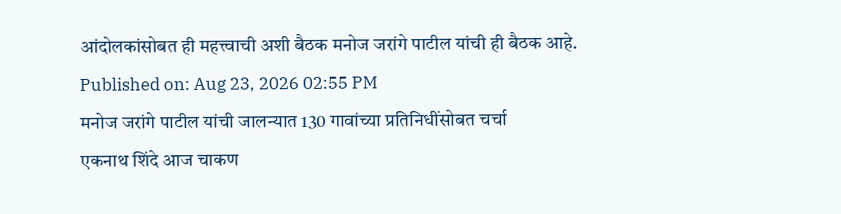आंदोलकांसोबत ही महत्त्वाची अशी बैठक मनोज जरांगे पाटील यांची ही बैठक आहे.
Published on: Aug 23, 2026 02:55 PM
मनोज जरांगे पाटील यांची जालन्यात 130 गावांच्या प्रतिनिधींसोबत चर्चा
एकनाथ शिंदे आज चाकण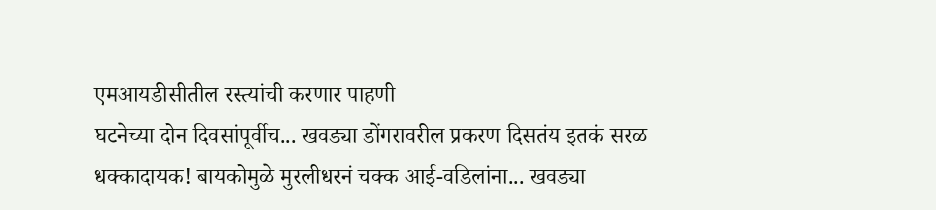एमआयडीसीतील रस्त्यांची करणार पाहणी
घटनेच्या दोन दिवसांपूर्वीच... खवड्या डोंगरावरील प्रकरण दिसतंय इतकं सरळ
धक्कादायक! बायकोमुळे मुरलीधरनं चक्क आई-वडिलांना... खवड्या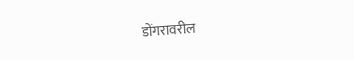डोंगरावरील